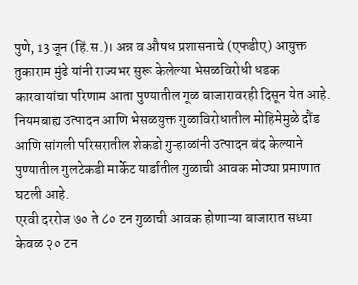पुणे, 13 जून (हिं.स.)। अन्न व औषध प्रशासनाचे (एफडीए) आयुक्त तुकाराम मुंढे यांनी राज्यभर सुरू केलेल्या भेसळविरोधी धडक कारवायांचा परिणाम आता पुण्यातील गूळ बाजारावरही दिसून येत आहे. नियमबाह्य उत्पादन आणि भेसळयुक्त गुळाविरोधातील मोहिमेमुळे दौंड आणि सांगली परिसरातील शेकडो गुऱ्हाळांनी उत्पादन बंद केल्याने पुण्यातील गुलटेकडी मार्केट यार्डातील गुळाची आवक मोठ्या प्रमाणात घटली आहे.
एरवी दररोज ७० ते ८० टन गुळाची आवक होणाऱ्या बाजारात सध्या केवळ २० टन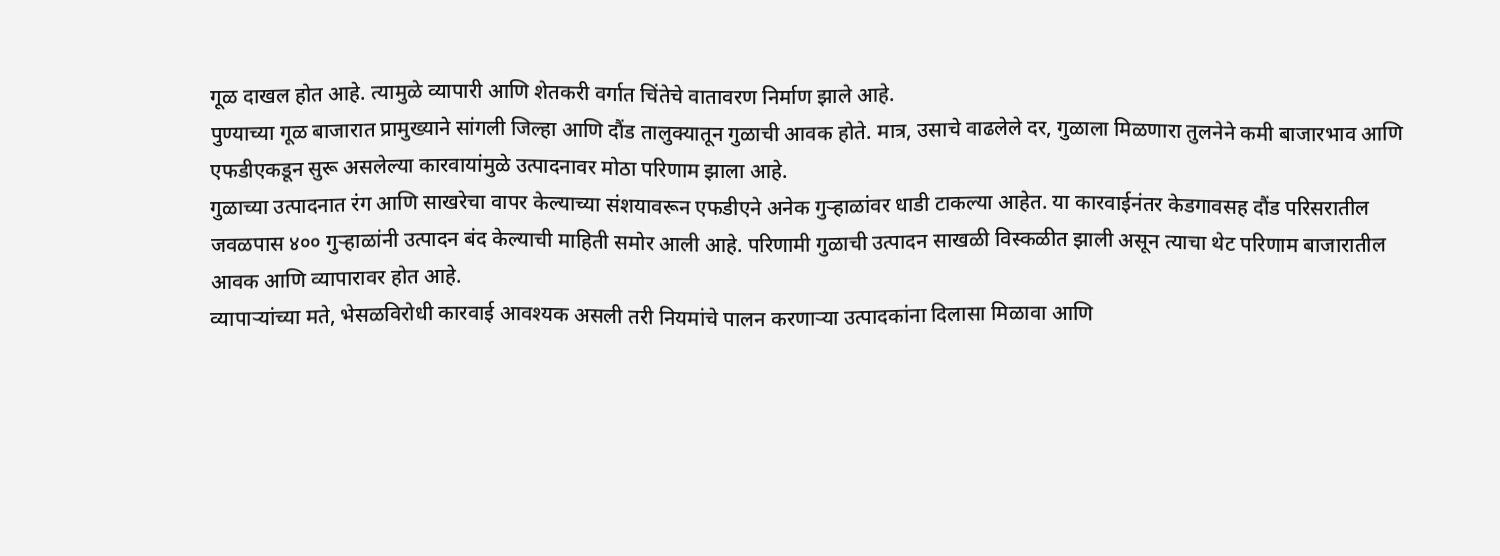गूळ दाखल होत आहे. त्यामुळे व्यापारी आणि शेतकरी वर्गात चिंतेचे वातावरण निर्माण झाले आहे.
पुण्याच्या गूळ बाजारात प्रामुख्याने सांगली जिल्हा आणि दौंड तालुक्यातून गुळाची आवक होते. मात्र, उसाचे वाढलेले दर, गुळाला मिळणारा तुलनेने कमी बाजारभाव आणि एफडीएकडून सुरू असलेल्या कारवायांमुळे उत्पादनावर मोठा परिणाम झाला आहे.
गुळाच्या उत्पादनात रंग आणि साखरेचा वापर केल्याच्या संशयावरून एफडीएने अनेक गुऱ्हाळांवर धाडी टाकल्या आहेत. या कारवाईनंतर केडगावसह दौंड परिसरातील जवळपास ४०० गुऱ्हाळांनी उत्पादन बंद केल्याची माहिती समोर आली आहे. परिणामी गुळाची उत्पादन साखळी विस्कळीत झाली असून त्याचा थेट परिणाम बाजारातील आवक आणि व्यापारावर होत आहे.
व्यापाऱ्यांच्या मते, भेसळविरोधी कारवाई आवश्यक असली तरी नियमांचे पालन करणाऱ्या उत्पादकांना दिलासा मिळावा आणि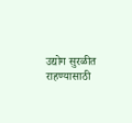उद्योग सुरळीत राहण्यासाठी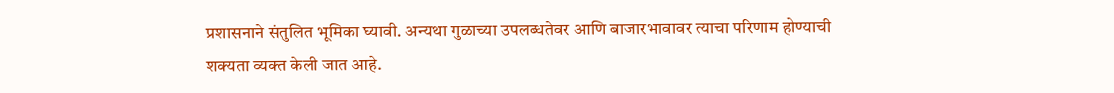प्रशासनाने संतुलित भूमिका घ्यावी. अन्यथा गुळाच्या उपलब्धतेवर आणि बाजारभावावर त्याचा परिणाम होण्याची शक्यता व्यक्त केली जात आहे.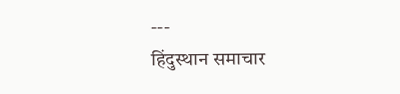---
हिंदुस्थान समाचार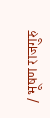/ भूषण राजगुरु